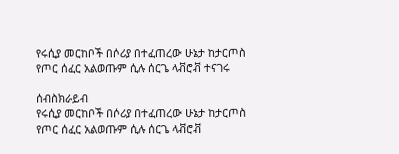የሩሲያ መርከቦች በሶሪያ በተፈጠረው ሁኔታ ከታርጦስ የጦር ሰፈር አልወጡም ሲሉ ሰርጌ ላቭሮቭ ተናገሩ

ሰብስክራይብ
የሩሲያ መርከቦች በሶሪያ በተፈጠረው ሁኔታ ከታርጦስ የጦር ሰፈር አልወጡም ሲሉ ሰርጌ ላቭሮቭ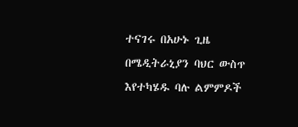ተናገሩ በአሁኑ ጊዜ በሜዲትራኒያን ባህር ውስጥ እየተካሄዱ ባሉ ልምምዶች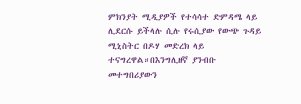ምክንያት ሚዲያዎች የተሳሳተ ድምዳሜ ላይ ሊደርሱ ይችላሉ ሲሉ የሩሲያው የውጭ ጉዳይ ሚኒስትር በዶሃ መድረክ ላይ ተናግረዋል።በእንግሊዘኛ ያንብቡ መተግበሪያውን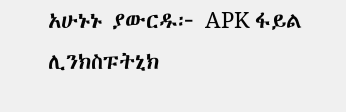አሁኑኑ ያውርዱ፦ APK ፋይል ሊንክስፑትኒክ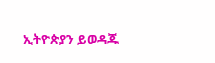ኢትዮጵያን ይወዳጁ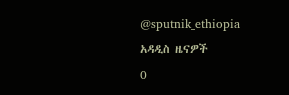@sputnik_ethiopia
አዳዲስ ዜናዎች
0